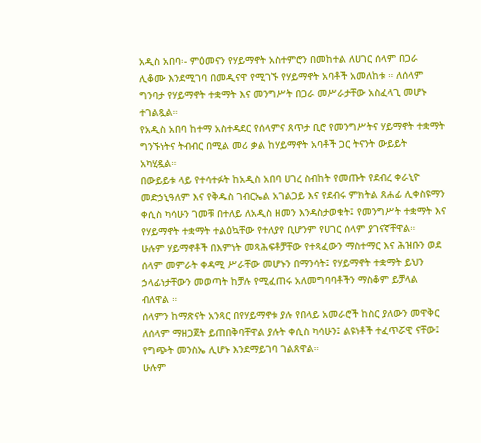አዲስ አበባ፡- ምዕመናን የሃይማኖት አስተምሮን በመከተል ለሀገር ሰላም በጋራ ሊቆሙ እንደሚገባ በመዲናዋ የሚገኙ የሃይማኖት አባቶች አመለከቱ ። ለሰላም ግንባታ የሃይማኖት ተቋማት እና መንግሥት በጋራ መሥራታቸው አስፈላጊ መሆኑ ተገልጿል።
የአዲስ አበባ ከተማ አስተዳደር የሰላምና ጸጥታ ቢሮ የመንግሥትና ሃይማኖት ተቋማት ግንኙነትና ትብብር በሚል መሪ ቃል ከሃይማኖት አባቶች ጋር ትናንት ውይይት አካሂዷል።
በውይይቱ ላይ የተሳተፉት ከአዲስ አበባ ሀገረ ስብከት የመጡት የደብረ ቀራኒዮ መድኃኒዓለም እና የቅዱስ ገብርኤል አገልጋይ እና የደብሩ ምክትል ጸሐፊ ሊቀስዩማን ቀሲስ ካሳሁን ገመቹ በተለይ ለአዲስ ዘመን እንዳስታወቁት፤ የመንግሥት ተቋማት እና የሃይማኖት ተቋማት ተልዕኳቸው የተለያየ ቢሆንም የሀገር ሰላም ያገናኛቸዋል።
ሁሉም ሃይማኖቶች በእምነት መጻሕፍቶቻቸው የተጻፈውን ማስተማር እና ሕዝቡን ወደ ሰላም መምራት ቀዳሚ ሥራቸው መሆኑን በማንሳት፤ የሃይማኖት ተቋማት ይህን ኃላፊነታቸውን መወጣት ከቻሉ የሚፈጠሩ አለመግባባቶችን ማስቆም ይቻላል ብለዋል ።
ሰላምን ከማጽናት አንጻር በየሃይማኖቱ ያሉ የበላይ አመራሮች ከስር ያለውን መዋቅር ለሰላም ማዘጋጀት ይጠበቅባቸዋል ያሉት ቀሲስ ካሳሁን፤ ልዩነቶች ተፈጥሯዊ ናቸው፤ የግጭት መንስኤ ሊሆኑ እንደማይገባ ገልጸዋል።
ሁሉም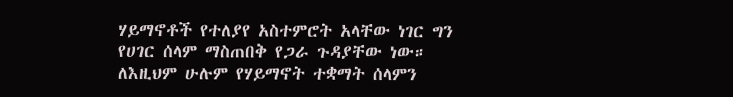ሃይማኖቶች የተለያየ አስተምሮት አላቸው ነገር ግን የሀገር ሰላም ማስጠበቅ የጋራ ጉዳያቸው ነው። ለእዚህም ሁሉም የሃይማኖት ተቋማት ሰላምን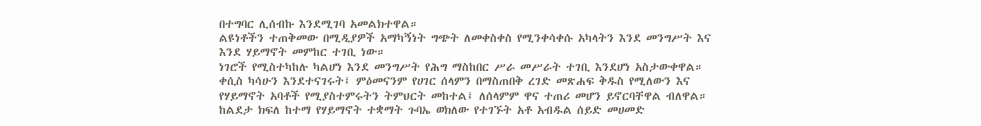በተግባር ሊሰብኩ እንደሚገባ አመልክተዋል።
ልዩነቶችን ተጠቅመው በሚዲያዎች አማካኝነት ግጭት ለመቀስቀስ የሚንቀሳቀሱ አካላትን እንደ መንግሥት እና እንደ ሃይማኖት መምከር ተገቢ ነው።
ነገሮች የሚስተካከሉ ካልሆነ እንደ መንግሥት የሕግ ማስከበር ሥራ መሥራት ተገቢ እንደሆነ አስታውቀዋል።
ቀሲስ ካሳሁን እንደተናገሩት፤ ምዕመናንም የሀገር ሰላምን በማስጠበቅ ረገድ መጽሐፍ ቅዱስ የሚለውን እና የሃይማኖት አባቶች የሚያስተምሩትን ትምህርት መከተል፤ ለሰላምም ዋና ተጠሪ መሆን ይኖርባቸዋል ብለዋል።
ከልደታ ክፍለ ከተማ የሃይማኖት ተቋማት ጉባኤ ወክለው የተገኙት አቶ አብዱል ሰይድ መሀመድ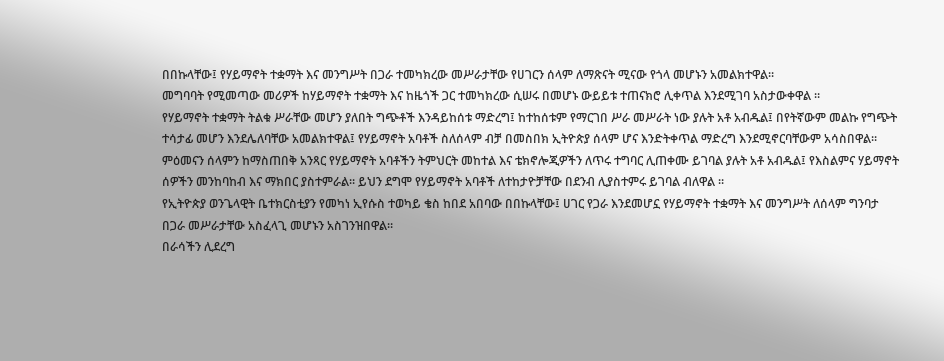በበኩላቸው፤ የሃይማኖት ተቋማት እና መንግሥት በጋራ ተመካክረው መሥራታቸው የሀገርን ሰላም ለማጽናት ሚናው የጎላ መሆኑን አመልክተዋል።
መግባባት የሚመጣው መሪዎች ከሃይማኖት ተቋማት እና ከዜጎች ጋር ተመካክረው ሲሠሩ በመሆኑ ውይይቱ ተጠናክሮ ሊቀጥል እንደሚገባ አስታውቀዋል ።
የሃይማኖት ተቋማት ትልቁ ሥራቸው መሆን ያለበት ግጭቶች እንዳይከሰቱ ማድረግ፤ ከተከሰቱም የማርገበ ሥራ መሥራት ነው ያሉት አቶ አብዱል፤ በየትኛውም መልኩ የግጭት ተሳታፊ መሆን እንደሌለባቸው አመልክተዋል፤ የሃይማኖት አባቶች ስለሰላም ብቻ በመስበክ ኢትዮጵያ ሰላም ሆና እንድትቀጥል ማድረግ እንደሚኖርባቸውም አሳስበዋል።
ምዕመናን ሰላምን ከማስጠበቅ አንጻር የሃይማኖት አባቶችን ትምህርት መከተል እና ቴክኖሎጂዎችን ለጥሩ ተግባር ሊጠቀሙ ይገባል ያሉት አቶ አብዱል፤ የእስልምና ሃይማኖት ሰዎችን መንከባከብ እና ማክበር ያስተምራል። ይህን ደግሞ የሃይማኖት አባቶች ለተከታዮቻቸው በደንብ ሊያስተምሩ ይገባል ብለዋል ።
የኢትዮጵያ ወንጌላዊት ቤተክርስቲያን የመካነ ኢየሱስ ተወካይ ቄስ ከበደ አበባው በበኩላቸው፤ ሀገር የጋራ እንደመሆኗ የሃይማኖት ተቋማት እና መንግሥት ለሰላም ግንባታ በጋራ መሥራታቸው አስፈላጊ መሆኑን አስገንዝበዋል።
በራሳችን ሊደረግ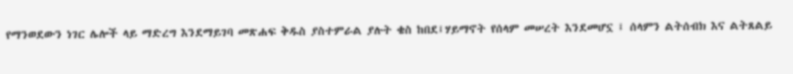የማንወደውን ነገር ሌሎች ላይ ማድረግ እንደማይገባ መጽሐፍ ቅዱስ ያስተምራል ያሉት ቄስ ከበደ፤ሃይማኖት የሰላም መሠረት እንደመሆኗ ፤ ሰላምን ልትሰብክ እና ልትጸልይ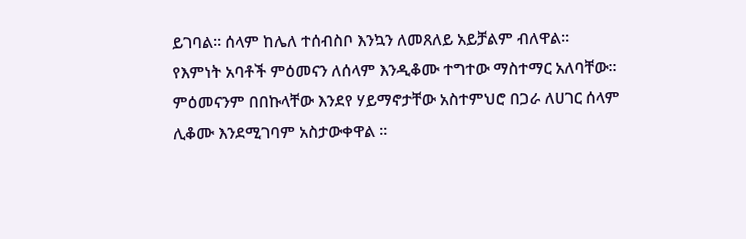ይገባል። ሰላም ከሌለ ተሰብስቦ እንኳን ለመጸለይ አይቻልም ብለዋል።
የእምነት አባቶች ምዕመናን ለሰላም እንዲቆሙ ተግተው ማስተማር አለባቸው። ምዕመናንም በበኩላቸው እንደየ ሃይማኖታቸው አስተምህሮ በጋራ ለሀገር ሰላም ሊቆሙ እንደሚገባም አስታውቀዋል ።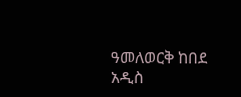ዓመለወርቅ ከበደ
አዲስ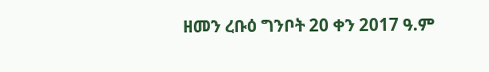ዘመን ረቡዕ ግንቦት 20 ቀን 2017 ዓ.ም